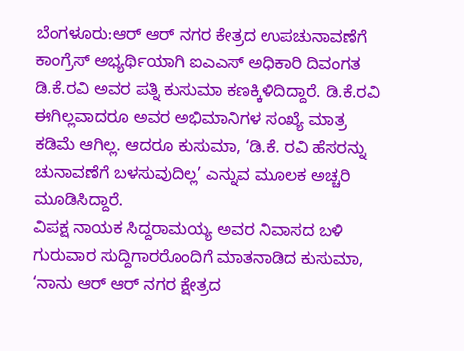ಬೆಂಗಳೂರು:ಆರ್ ಆರ್ ನಗರ ಕೇತ್ರದ ಉಪಚುನಾವಣೆಗೆ ಕಾಂಗ್ರೆಸ್ ಅಭ್ಯರ್ಥಿಯಾಗಿ ಐಎಎಸ್ ಅಧಿಕಾರಿ ದಿವಂಗತ ಡಿ.ಕೆ.ರವಿ ಅವರ ಪತ್ನಿ ಕುಸುಮಾ ಕಣಕ್ಕಿಳಿದಿದ್ದಾರೆ. ಡಿ.ಕೆ.ರವಿ ಈಗಿಲ್ಲವಾದರೂ ಅವರ ಅಭಿಮಾನಿಗಳ ಸಂಖ್ಯೆ ಮಾತ್ರ ಕಡಿಮೆ ಆಗಿಲ್ಲ. ಆದರೂ ಕುಸುಮಾ, ‘ಡಿ.ಕೆ. ರವಿ ಹೆಸರನ್ನು ಚುನಾವಣೆಗೆ ಬಳಸುವುದಿಲ್ಲ’ ಎನ್ನುವ ಮೂಲಕ ಅಚ್ಚರಿ ಮೂಡಿಸಿದ್ದಾರೆ.
ವಿಪಕ್ಷ ನಾಯಕ ಸಿದ್ದರಾಮಯ್ಯ ಅವರ ನಿವಾಸದ ಬಳಿ ಗುರುವಾರ ಸುದ್ದಿಗಾರರೊಂದಿಗೆ ಮಾತನಾಡಿದ ಕುಸುಮಾ, ‘ನಾನು ಆರ್ ಆರ್ ನಗರ ಕ್ಷೇತ್ರದ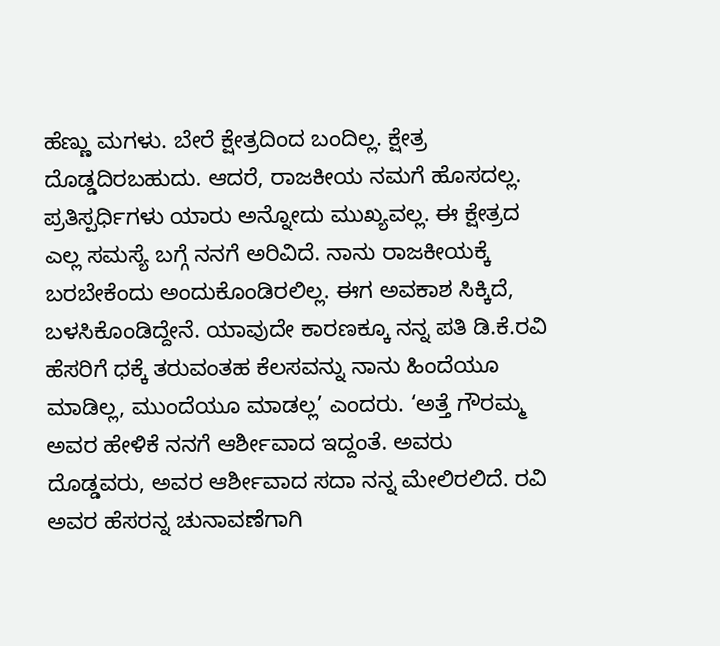ಹೆಣ್ಣು ಮಗಳು. ಬೇರೆ ಕ್ಷೇತ್ರದಿಂದ ಬಂದಿಲ್ಲ. ಕ್ಷೇತ್ರ ದೊಡ್ಡದಿರಬಹುದು. ಆದರೆ, ರಾಜಕೀಯ ನಮಗೆ ಹೊಸದಲ್ಲ. ಪ್ರತಿಸ್ಪರ್ಧಿಗಳು ಯಾರು ಅನ್ನೋದು ಮುಖ್ಯವಲ್ಲ. ಈ ಕ್ಷೇತ್ರದ ಎಲ್ಲ ಸಮಸ್ಯೆ ಬಗ್ಗೆ ನನಗೆ ಅರಿವಿದೆ. ನಾನು ರಾಜಕೀಯಕ್ಕೆ ಬರಬೇಕೆಂದು ಅಂದುಕೊಂಡಿರಲಿಲ್ಲ. ಈಗ ಅವಕಾಶ ಸಿಕ್ಕಿದೆ, ಬಳಸಿಕೊಂಡಿದ್ದೇನೆ. ಯಾವುದೇ ಕಾರಣಕ್ಕೂ ನನ್ನ ಪತಿ ಡಿ.ಕೆ.ರವಿ ಹೆಸರಿಗೆ ಧಕ್ಕೆ ತರುವಂತಹ ಕೆಲಸವನ್ನು ನಾನು ಹಿಂದೆಯೂ ಮಾಡಿಲ್ಲ, ಮುಂದೆಯೂ ಮಾಡಲ್ಲ’ ಎಂದರು. ‘ಅತ್ತೆ ಗೌರಮ್ಮ ಅವರ ಹೇಳಿಕೆ ನನಗೆ ಆರ್ಶೀವಾದ ಇದ್ದಂತೆ. ಅವರು ದೊಡ್ಡವರು, ಅವರ ಆರ್ಶೀವಾದ ಸದಾ ನನ್ನ ಮೇಲಿರಲಿದೆ. ರವಿ ಅವರ ಹೆಸರನ್ನ ಚುನಾವಣೆಗಾಗಿ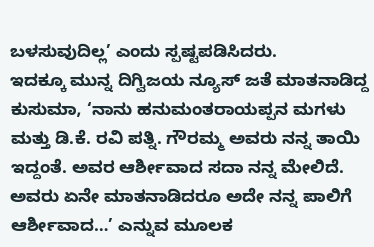ಬಳಸುವುದಿಲ್ಲ’ ಎಂದು ಸ್ಪಷ್ಟಪಡಿಸಿದರು.
ಇದಕ್ಕೂ ಮುನ್ನ ದಿಗ್ವಿಜಯ ನ್ಯೂಸ್ ಜತೆ ಮಾತನಾಡಿದ್ದ ಕುಸುಮಾ, ‘ನಾನು ಹನುಮಂತರಾಯಪ್ಪನ ಮಗಳು ಮತ್ತು ಡಿ.ಕೆ. ರವಿ ಪತ್ನಿ. ಗೌರಮ್ಮ ಅವರು ನನ್ನ ತಾಯಿ ಇದ್ದಂತೆ. ಅವರ ಆರ್ಶೀವಾದ ಸದಾ ನನ್ನ ಮೇಲಿದೆ. ಅವರು ಏನೇ ಮಾತನಾಡಿದರೂ ಅದೇ ನನ್ನ ಪಾಲಿಗೆ ಆರ್ಶೀವಾದ…’ ಎನ್ನುವ ಮೂಲಕ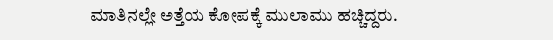ಮಾತಿನಲ್ಲೇ ಅತ್ತೆಯ ಕೋಪಕ್ಕೆ ಮುಲಾಮು ಹಚ್ಚಿದ್ದರು.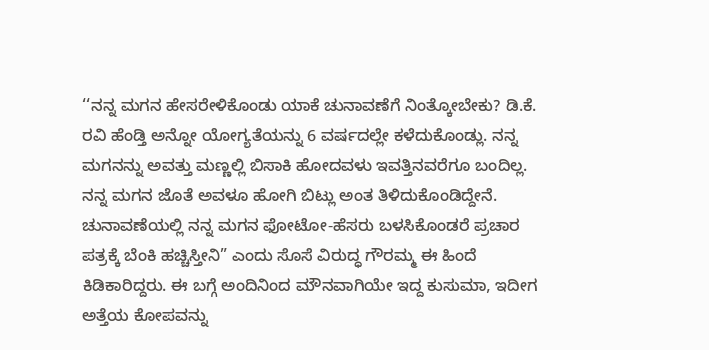‘‘ನನ್ನ ಮಗನ ಹೇಸರೇಳಿಕೊಂಡು ಯಾಕೆ‌ ಚುನಾವಣೆಗೆ ನಿಂತ್ಕೋಬೇಕು? ಡಿ.ಕೆ. ರವಿ ಹೆಂಡ್ತಿ ಅನ್ನೋ‌ ಯೋಗ್ಯತೆಯನ್ನು 6 ವರ್ಷದಲ್ಲೇ ಕಳೆದುಕೊಂಡ್ಲು. ನನ್ನ ಮಗನನ್ನು ಅವತ್ತು ಮಣ್ಣಲ್ಲಿ‌ ಬಿಸಾಕಿ‌ ಹೋದವಳು ಇವತ್ತಿನವರೆಗೂ ಬಂದಿಲ್ಲ. ನನ್ನ ಮಗನ ಜೊತೆ ಅವಳೂ ಹೋಗಿ ಬಿಟ್ಲು ಅಂತ ತಿಳಿದುಕೊಂಡಿದ್ದೇನೆ. ಚುನಾವಣೆಯಲ್ಲಿ ನನ್ನ ಮಗನ ಫೋಟೋ-ಹೆಸರು ಬಳಸಿಕೊಂಡರೆ ಪ್ರಚಾರ ಪತ್ರಕ್ಕೆ ಬೆಂಕಿ ಹಚ್ಚಿಸ್ತೀನಿ” ಎಂದು ಸೊಸೆ ವಿರುದ್ಧ ಗೌರಮ್ಮ ಈ ಹಿಂದೆ ಕಿಡಿಕಾರಿದ್ದರು. ಈ ಬಗ್ಗೆ ಅಂದಿನಿಂದ ಮೌನವಾಗಿಯೇ ಇದ್ದ ಕುಸುಮಾ, ಇದೀಗ ಅತ್ತೆಯ ಕೋಪವನ್ನು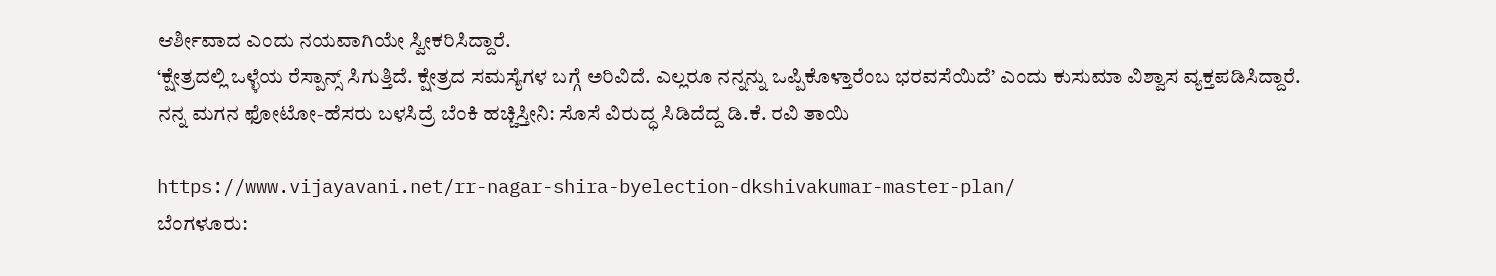ಆರ್ಶೀವಾದ ಎಂದು ನಯವಾಗಿಯೇ ಸ್ವೀಕರಿಸಿದ್ದಾರೆ.
‘ಕ್ಷೇತ್ರದಲ್ಲಿ ಒಳ್ಳೆಯ ರೆಸ್ಪಾನ್ಸ್ ಸಿಗುತ್ತಿದೆ. ಕ್ಷೇತ್ರದ ಸಮಸ್ಯೆಗಳ ಬಗ್ಗೆ ಅರಿವಿದೆ. ಎಲ್ಲರೂ ನನ್ನನ್ನು ಒಪ್ಪಿಕೊಳ್ತಾರೆಂಬ ಭರವಸೆಯಿದೆ’ ಎಂದು ಕುಸುಮಾ ವಿಶ್ವಾಸ ವ್ಯಕ್ತಪಡಿಸಿದ್ದಾರೆ.
ನನ್ನ ಮಗನ ಫೋಟೋ-ಹೆಸರು ಬಳಸಿದ್ರೆ ಬೆಂಕಿ ಹಚ್ಚಿಸ್ತೀನಿ: ಸೊಸೆ ವಿರುದ್ಧ ಸಿಡಿದೆದ್ದ ಡಿ.ಕೆ. ರವಿ ತಾಯಿ

https://www.vijayavani.net/rr-nagar-shira-byelection-dkshivakumar-master-plan/
ಬೆಂಗಳೂರು: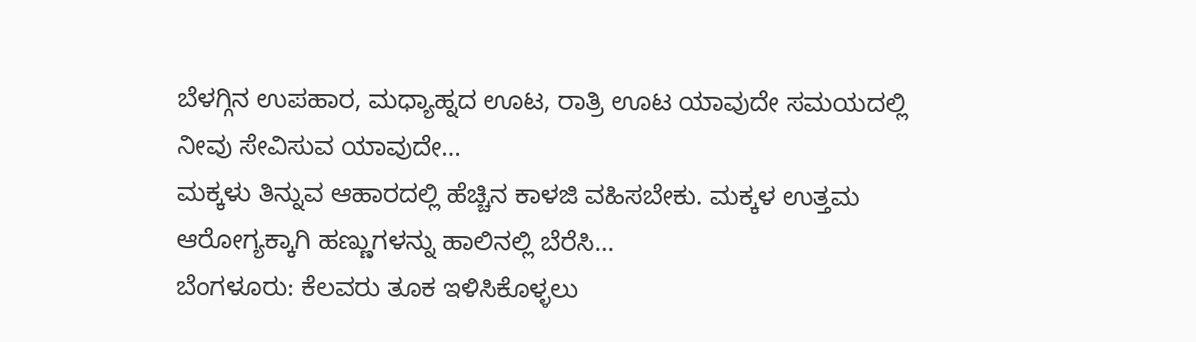ಬೆಳಗ್ಗಿನ ಉಪಹಾರ, ಮಧ್ಯಾಹ್ನದ ಊಟ, ರಾತ್ರಿ ಊಟ ಯಾವುದೇ ಸಮಯದಲ್ಲಿ ನೀವು ಸೇವಿಸುವ ಯಾವುದೇ…
ಮಕ್ಕಳು ತಿನ್ನುವ ಆಹಾರದಲ್ಲಿ ಹೆಚ್ಚಿನ ಕಾಳಜಿ ವಹಿಸಬೇಕು. ಮಕ್ಕಳ ಉತ್ತಮ ಆರೋಗ್ಯಕ್ಕಾಗಿ ಹಣ್ಣುಗಳನ್ನು ಹಾಲಿನಲ್ಲಿ ಬೆರೆಸಿ…
ಬೆಂಗಳೂರು: ಕೆಲವರು ತೂಕ ಇಳಿಸಿಕೊಳ್ಳಲು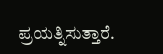ಪ್ರಯತ್ನಿಸುತ್ತಾರೆ.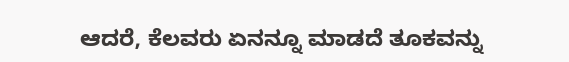ಆದರೆ, ಕೆಲವರು ಏನನ್ನೂ ಮಾಡದೆ ತೂಕವನ್ನು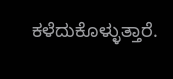ಕಳೆದುಕೊಳ್ಳುತ್ತಾರೆ.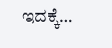ಇದಕ್ಕೆ…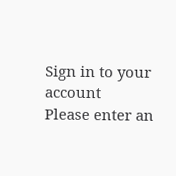Sign in to your account
Please enter an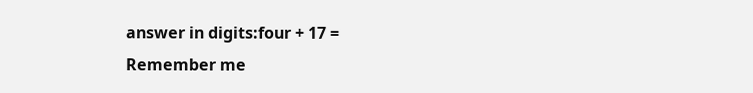answer in digits:four + 17 =
Remember me